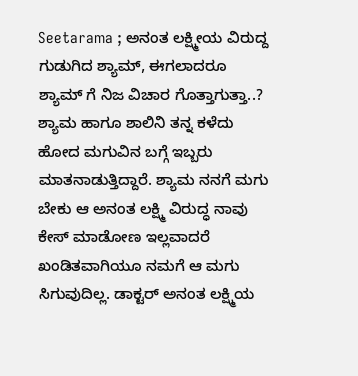Seetarama ; ಅನಂತ ಲಕ್ಷ್ಮೀಯ ವಿರುದ್ದ ಗುಡುಗಿದ ಶ್ಯಾಮ್, ಈಗಲಾದರೂ ಶ್ಯಾಮ್ ಗೆ ನಿಜ ವಿಚಾರ ಗೊತ್ತಾಗುತ್ತಾ..?
ಶ್ಯಾಮ ಹಾಗೂ ಶಾಲಿನಿ ತನ್ನ ಕಳೆದು ಹೋದ ಮಗುವಿನ ಬಗ್ಗೆ ಇಬ್ಬರು ಮಾತನಾಡುತ್ತಿದ್ದಾರೆ. ಶ್ಯಾಮ ನನಗೆ ಮಗು ಬೇಕು ಆ ಅನಂತ ಲಕ್ಷ್ಮಿ ವಿರುದ್ಧ ನಾವು ಕೇಸ್ ಮಾಡೋಣ ಇಲ್ಲವಾದರೆ ಖಂಡಿತವಾಗಿಯೂ ನಮಗೆ ಆ ಮಗು ಸಿಗುವುದಿಲ್ಲ. ಡಾಕ್ಟರ್ ಅನಂತ ಲಕ್ಷ್ಮಿಯ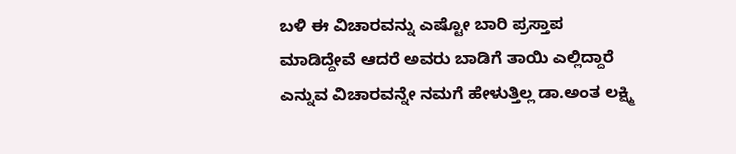ಬಳಿ ಈ ವಿಚಾರವನ್ನು ಎಷ್ಟೋ ಬಾರಿ ಪ್ರಸ್ತಾಪ ಮಾಡಿದ್ದೇವೆ ಆದರೆ ಅವರು ಬಾಡಿಗೆ ತಾಯಿ ಎಲ್ಲಿದ್ದಾರೆ ಎನ್ನುವ ವಿಚಾರವನ್ನೇ ನಮಗೆ ಹೇಳುತ್ತಿಲ್ಲ ಡಾ.ಅಂತ ಲಕ್ಷ್ಮಿ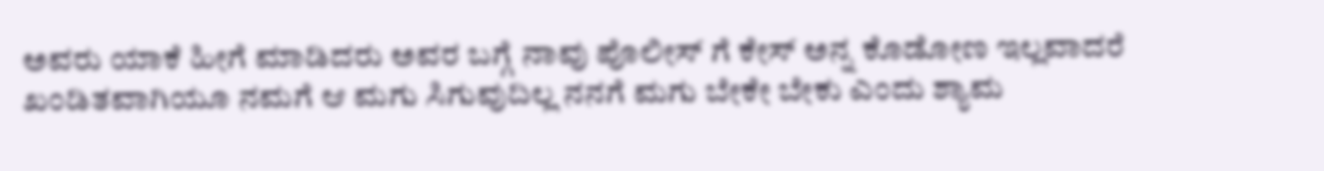ಅವರು ಯಾಕೆ ಹೀಗೆ ಮಾಡಿದರು ಅವರ ಬಗ್ಗೆ ನಾವು ಪೊಲೀಸ್ ಗೆ ಕೇಸ್ ಅನ್ನ ಕೊಡೋಣ ಇಲ್ಲವಾದರೆ ಖಂಡಿತವಾಗಿಯೂ ನಮಗೆ ಆ ಮಗು ಸಿಗುವುದಿಲ್ಲ ನನಗೆ ಮಗು ಬೇಕೇ ಬೇಕು ಎಂದು ಶ್ಯಾಮ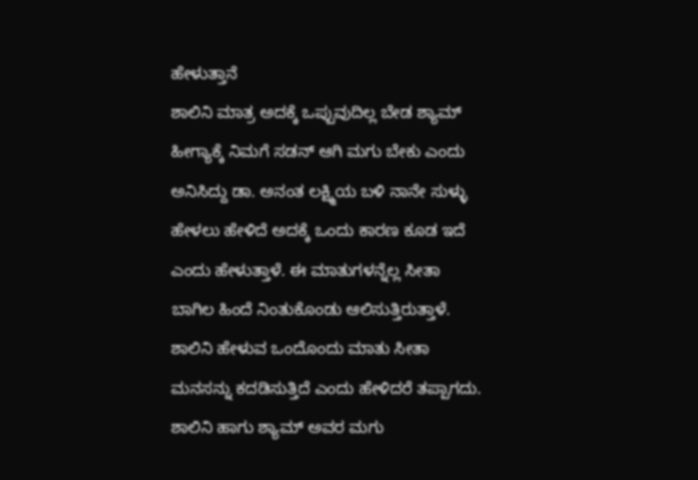ಹೇಳುತ್ತಾನೆ
ಶಾಲಿನಿ ಮಾತ್ರ ಅದಕ್ಕೆ ಒಪ್ಪುವುದಿಲ್ಲ ಬೇಡ ಶ್ಯಾಮ್ ಹೀಗ್ಯಾಕ್ಕೆ ನಿಮಗೆ ಸಡನ್ ಆಗಿ ಮಗು ಬೇಕು ಎಂದು ಅನಿಸಿದ್ದು ಡಾ. ಅನಂತ ಲಕ್ಷ್ಮಿಯ ಬಳಿ ನಾನೇ ಸುಳ್ಳು ಹೇಳಲು ಹೇಳಿದೆ ಅದಕ್ಕೆ ಒಂದು ಕಾರಣ ಕೂಡ ಇದೆ ಎಂದು ಹೇಳುತ್ತಾಳೆ. ಈ ಮಾತುಗಳನ್ನೆಲ್ಲ ಸೀತಾ ಬಾಗಿಲ ಹಿಂದೆ ನಿಂತುಕೊಂಡು ಆಲಿಸುತ್ತಿರುತ್ತಾಳೆ. ಶಾಲಿನಿ ಹೇಳುವ ಒಂದೊಂದು ಮಾತು ಸೀತಾ ಮನಸನ್ನು ಕದಡಿಸುತ್ತಿದೆ ಎಂದು ಹೇಳಿದರೆ ತಪ್ಪಾಗದು. ಶಾಲಿನಿ ಹಾಗು ಶ್ಯಾಮ್ ಅವರ ಮಗು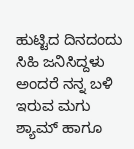ಹುಟ್ಟಿದ ದಿನದಂದು ಸಿಹಿ ಜನಿಸಿದ್ದಳು ಅಂದರೆ ನನ್ನ ಬಳಿ ಇರುವ ಮಗು ಶ್ಯಾಮ್ ಹಾಗೂ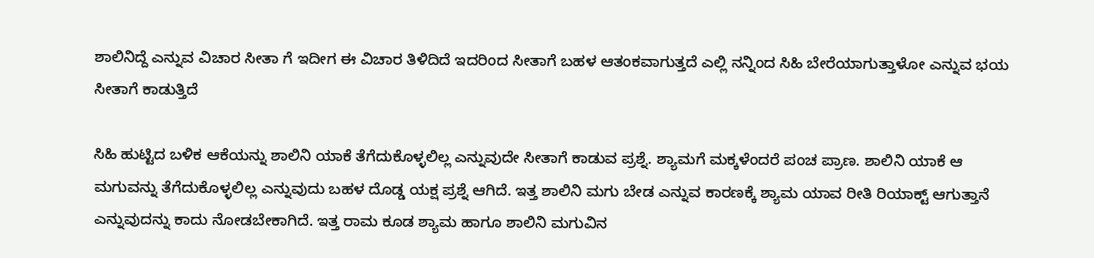ಶಾಲಿನಿದ್ದೆ ಎನ್ನುವ ವಿಚಾರ ಸೀತಾ ಗೆ ಇದೀಗ ಈ ವಿಚಾರ ತಿಳಿದಿದೆ ಇದರಿಂದ ಸೀತಾಗೆ ಬಹಳ ಆತಂಕವಾಗುತ್ತದೆ ಎಲ್ಲಿ ನನ್ನಿಂದ ಸಿಹಿ ಬೇರೆಯಾಗುತ್ತಾಳೋ ಎನ್ನುವ ಭಯ ಸೀತಾಗೆ ಕಾಡುತ್ತಿದೆ

ಸಿಹಿ ಹುಟ್ಟಿದ ಬಳಿಕ ಆಕೆಯನ್ನು ಶಾಲಿನಿ ಯಾಕೆ ತೆಗೆದುಕೊಳ್ಳಲಿಲ್ಲ ಎನ್ನುವುದೇ ಸೀತಾಗೆ ಕಾಡುವ ಪ್ರಶ್ನೆ. ಶ್ಯಾಮಗೆ ಮಕ್ಕಳೆಂದರೆ ಪಂಚ ಪ್ರಾಣ. ಶಾಲಿನಿ ಯಾಕೆ ಆ ಮಗುವನ್ನು ತೆಗೆದುಕೊಳ್ಳಲಿಲ್ಲ ಎನ್ನುವುದು ಬಹಳ ದೊಡ್ಡ ಯಕ್ಷ ಪ್ರಶ್ನೆ ಆಗಿದೆ. ಇತ್ತ ಶಾಲಿನಿ ಮಗು ಬೇಡ ಎನ್ನುವ ಕಾರಣಕ್ಕೆ ಶ್ಯಾಮ ಯಾವ ರೀತಿ ರಿಯಾಕ್ಟ್ ಆಗುತ್ತಾನೆ ಎನ್ನುವುದನ್ನು ಕಾದು ನೋಡಬೇಕಾಗಿದೆ. ಇತ್ತ ರಾಮ ಕೂಡ ಶ್ಯಾಮ ಹಾಗೂ ಶಾಲಿನಿ ಮಗುವಿನ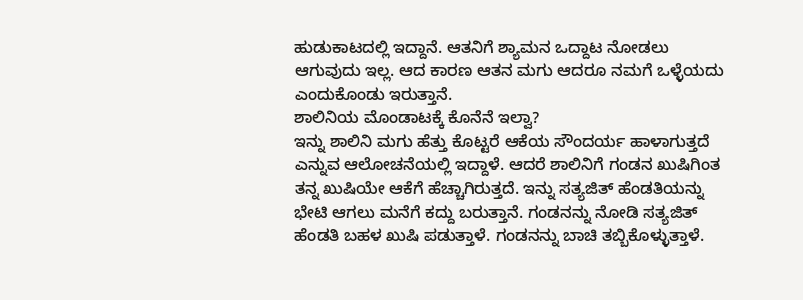ಹುಡುಕಾಟದಲ್ಲಿ ಇದ್ದಾನೆ. ಆತನಿಗೆ ಶ್ಯಾಮನ ಒದ್ದಾಟ ನೋಡಲು ಆಗುವುದು ಇಲ್ಲ. ಆದ ಕಾರಣ ಆತನ ಮಗು ಆದರೂ ನಮಗೆ ಒಳ್ಳೆಯದು ಎಂದುಕೊಂಡು ಇರುತ್ತಾನೆ.
ಶಾಲಿನಿಯ ಮೊಂಡಾಟಕ್ಕೆ ಕೊನೆನೆ ಇಲ್ವಾ?
ಇನ್ನು ಶಾಲಿನಿ ಮಗು ಹೆತ್ತು ಕೊಟ್ಟರೆ ಆಕೆಯ ಸೌಂದರ್ಯ ಹಾಳಾಗುತ್ತದೆ ಎನ್ನುವ ಆಲೋಚನೆಯಲ್ಲಿ ಇದ್ದಾಳೆ. ಆದರೆ ಶಾಲಿನಿಗೆ ಗಂಡನ ಖುಷಿಗಿಂತ ತನ್ನ ಖುಷಿಯೇ ಆಕೆಗೆ ಹೆಚ್ಚಾಗಿರುತ್ತದೆ. ಇನ್ನು ಸತ್ಯಜಿತ್ ಹೆಂಡತಿಯನ್ನು ಭೇಟಿ ಆಗಲು ಮನೆಗೆ ಕದ್ದು ಬರುತ್ತಾನೆ. ಗಂಡನನ್ನು ನೋಡಿ ಸತ್ಯಜಿತ್ ಹೆಂಡತಿ ಬಹಳ ಖುಷಿ ಪಡುತ್ತಾಳೆ. ಗಂಡನನ್ನು ಬಾಚಿ ತಬ್ಬಿಕೊಳ್ಳುತ್ತಾಳೆ.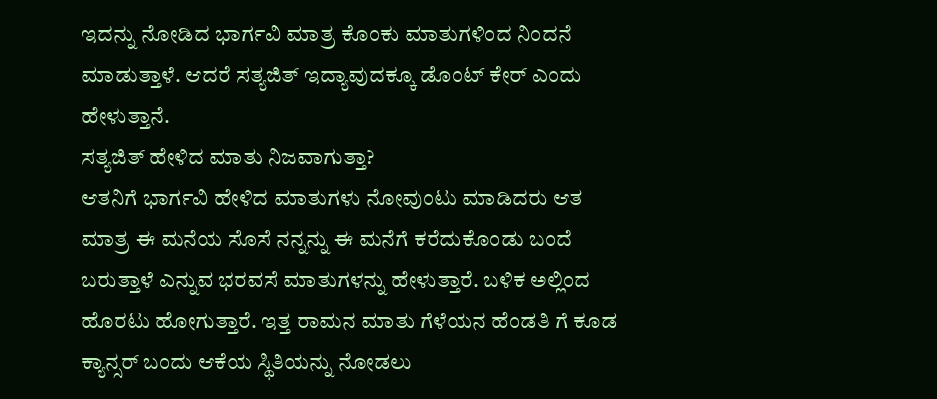ಇದನ್ನು ನೋಡಿದ ಭಾರ್ಗವಿ ಮಾತ್ರ ಕೊಂಕು ಮಾತುಗಳಿಂದ ನಿಂದನೆ ಮಾಡುತ್ತಾಳೆ. ಆದರೆ ಸತ್ಯಜಿತ್ ಇದ್ಯಾವುದಕ್ಕೂ ಡೊಂಟ್ ಕೇರ್ ಎಂದು ಹೇಳುತ್ತಾನೆ.
ಸತ್ಯಜಿತ್ ಹೇಳಿದ ಮಾತು ನಿಜವಾಗುತ್ತಾ?
ಆತನಿಗೆ ಭಾರ್ಗವಿ ಹೇಳಿದ ಮಾತುಗಳು ನೋವುಂಟು ಮಾಡಿದರು ಆತ ಮಾತ್ರ ಈ ಮನೆಯ ಸೊಸೆ ನನ್ನನ್ನು ಈ ಮನೆಗೆ ಕರೆದುಕೊಂಡು ಬಂದೆ ಬರುತ್ತಾಳೆ ಎನ್ನುವ ಭರವಸೆ ಮಾತುಗಳನ್ನು ಹೇಳುತ್ತಾರೆ. ಬಳಿಕ ಅಲ್ಲಿಂದ ಹೊರಟು ಹೋಗುತ್ತಾರೆ. ಇತ್ತ ರಾಮನ ಮಾತು ಗೆಳೆಯನ ಹೆಂಡತಿ ಗೆ ಕೂಡ ಕ್ಯಾನ್ಸರ್ ಬಂದು ಆಕೆಯ ಸ್ಥಿತಿಯನ್ನು ನೋಡಲು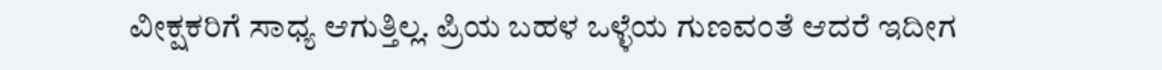ವೀಕ್ಷಕರಿಗೆ ಸಾಧ್ಯ ಆಗುತ್ತಿಲ್ಲ. ಪ್ರಿಯ ಬಹಳ ಒಳ್ಳೆಯ ಗುಣವಂತೆ ಆದರೆ ಇದೀಗ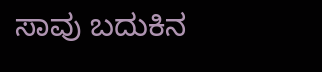ಸಾವು ಬದುಕಿನ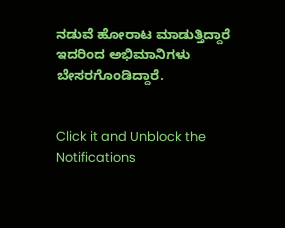ನಡುವೆ ಹೋರಾಟ ಮಾಡುತ್ತಿದ್ದಾರೆ ಇದರಿಂದ ಅಭಿಮಾನಿಗಳು ಬೇಸರಗೊಂಡಿದ್ದಾರೆ.


Click it and Unblock the Notifications